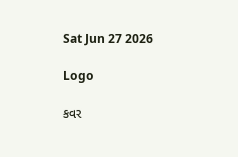Sat Jun 27 2026

Logo

કવર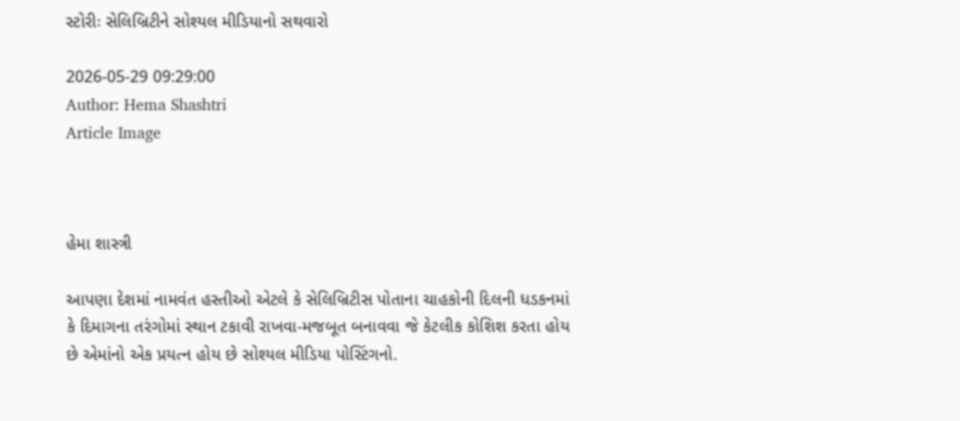સ્ટોરીઃ સેલિબ્રિટીને સોશ્યલ મીડિયાનો સથવારો

2026-05-29 09:29:00
Author: Hema Shashtri
Article Image



હેમા શાસ્ત્રી

આપણા દેશમાં નામવંત હસ્તીઓ એટલે કે સેલિબ્રિટીસ પોતાના ચાહકોની દિલની ધડકનમાં કે દિમાગના તરંગોમાં સ્થાન ટકાવી રાખવા-મજબૂત બનાવવા જે કેટલીક કોશિશ કરતા હોય છે એમાંનો એક પ્રયત્ન હોય છે સોશ્યલ મીડિયા પોસ્ટિંગનો.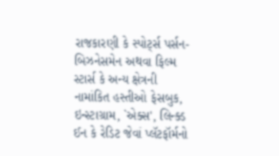રાજકારણી કે સ્પોર્ટ્સ પર્સન-બિઝનેસમેન અથવા ફિલ્મ સ્ટાર્સ કે અન્ય ક્ષેત્રની નામાંકિત હસ્તીઓ ફેસબુક, ઇન્સ્ટાગ્રામ, `એક્સ', લિન્ક્ડ ઈન કે રેડિટ જેવાં પ્લૅટફૉર્મનો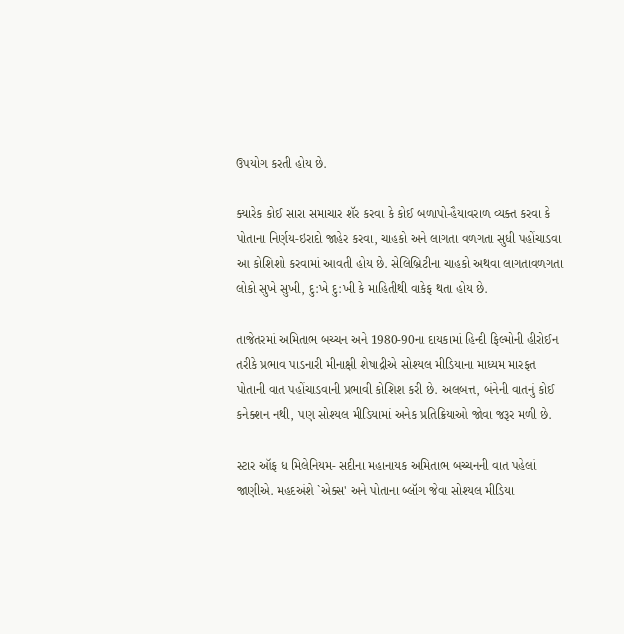ઉપયોગ કરતી હોય છે.

ક્યારેક કોઈ સારા સમાચાર શૅર કરવા કે કોઈ બળાપો-હૈયાવરાળ વ્યક્ત કરવા કે પોતાના નિર્ણય-ઇરાદો જાહેર કરવા, ચાહકો અને લાગતા વળગતા સુધી પહોંચાડવા આ કોશિશો કરવામાં આવતી હોય છે. સેલિબ્રિટીના ચાહકો અથવા લાગતાવળગતા લોકો સુખે સુખી, દુ:ખે દુ:ખી કે માહિતીથી વાકેફ થતા હોય છે.

તાજેતરમાં અમિતાભ બચ્ચન અને 1980-90ના દાયકામાં હિન્દી ફિલ્મોની હીરોઈન તરીકે પ્રભાવ પાડનારી મીનાક્ષી શેષાદ્રીએ સોશ્યલ મીડિયાના માધ્યમ મારફત પોતાની વાત પહોંચાડવાની પ્રભાવી કોશિશ કરી છે. અલબત્ત, બંનેની વાતનું કોઈ કનેક્શન નથી, પણ સોશ્યલ મીડિયામાં અનેક પ્રતિક્રિયાઓ જોવા જરૂર મળી છે.

સ્ટાર ઑફ ધ મિલેનિયમ- સદીના મહાનાયક અમિતાભ બચ્ચનની વાત પહેલાં જાણીએ. મહદઅંશે `એક્સ' અને પોતાના બ્લૉગ જેવા સોશ્યલ મીડિયા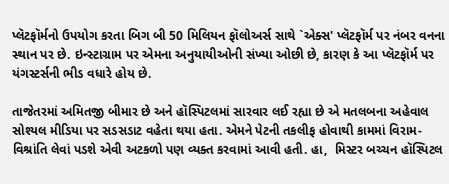પ્લૅટફૉર્મનો ઉપયોગ કરતા બિગ બી 50 મિલિયન ફૉલોઅર્સ સાથે `એક્સ' પ્લૅટફૉર્મ પર નંબર વનના સ્થાન પર છે. ઇન્સ્ટાગ્રામ પર એમના અનુયાયીઓની સંખ્યા ઓછી છે, કારણ કે આ પ્લૅટફૉર્મ પર યંગસ્ટર્સની ભીડ વધારે હોય છે.

તાજેતરમાં અમિતજી બીમાર છે અને હૉસ્પિટલમાં સારવાર લઈ રહ્યા છે એ મતલબના અહેવાલ સોશ્યલ મીડિયા પર સડસડાટ વહેતા થયા હતા. એમને પેટની તકલીફ હોવાથી કામમાં વિરામ-વિશ્રાંતિ લેવાં પડશે એવી અટકળો પણ વ્યક્ત કરવામાં આવી હતી. હા,  મિસ્ટર બચ્ચન હૉસ્પિટલ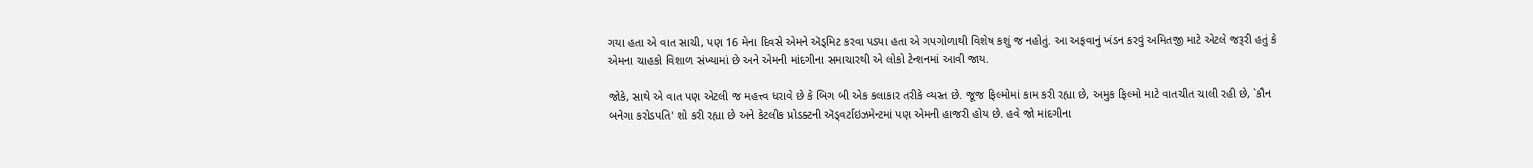ગયા હતા એ વાત સાચી, પણ 16 મેના દિવસે એમને ઍડ્મિટ કરવા પડ્યા હતા એ ગપગોળાથી વિશેષ કશું જ નહોતું. આ અફવાનું ખંડન કરવું અમિતજી માટે એટલે જરૂરી હતું કે એમના ચાહકો વિશાળ સંખ્યામાં છે અને એમની માંદગીના સમાચારથી એ લોકો ટેન્શનમાં આવી જાય.

જોકે, સાથે એ વાત પણ એટલી જ મહત્ત્વ ધરાવે છે કે બિગ બી એક કલાકાર તરીકે વ્યસ્ત છે. જૂજ ફિલ્મોમાં કામ કરી રહ્યા છે, અમુક ફિલ્મો માટે વાતચીત ચાલી રહી છે, `કૌન બનેગા કરોડપતિ' શો કરી રહ્યા છે અને કેટલીક પ્રોડક્ટની ઍડ્વર્ટાઇઝમેન્ટમાં પણ એમની હાજરી હોય છે. હવે જો માંદગીના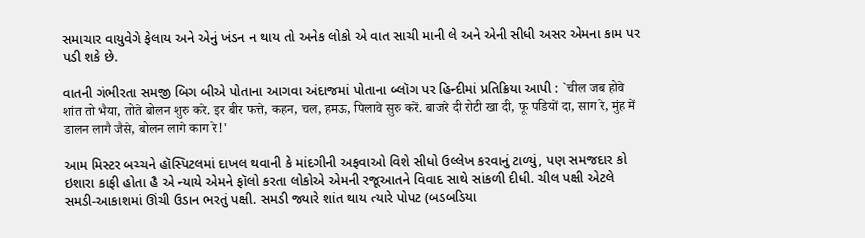સમાચાર વાયુવેગે ફેલાય અને એનું ખંડન ન થાય તો અનેક લોકો એ વાત સાચી માની લે અને એની સીધી અસર એમના કામ પર પડી શકે છે.

વાતની ગંભીરતા સમજી બિગ બીએ પોતાના આગવા અંદાજમાં પોતાના બ્લૉગ પર હિન્દીમાં પ્રતિક્રિયા આપી : `चील जब होवे शांत तो भैया, तोते बोलन शुरु करे. इर बीर फत्ते, कहन, चल, हमऊ, पिलावे सुरु करें. बाजरे दी रोटी खा दी, फू पडियों दा, साग रे, मुंह में डालन लागै जैसे, बोलन लागे काग रे!'

આમ મિસ્ટર બચ્ચને હૉસ્પિટલમાં દાખલ થવાની કે માંદગીની અફવાઓ વિશે સીધો ઉલ્લેખ કરવાનું ટાળ્યું, પણ સમજદાર કો ઇશારા કાફી હોતા હૈ એ ન્યાયે એમને ફૉલો કરતા લોકોએ એમની રજૂઆતને વિવાદ સાથે સાંકળી દીધી. ચીલ પક્ષી એટલે સમડી-આકાશમાં ઊંચી ઉડાન ભરતું પક્ષી. સમડી જ્યારે શાંત થાય ત્યારે પોપટ (બડબડિયા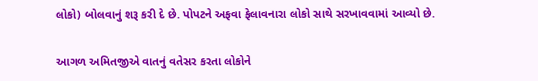લોકો) બોલવાનું શરૂ કરી દે છે. પોપટને અફવા ફેલાવનારા લોકો સાથે સરખાવવામાં આવ્યો છે.

આગળ અમિતજીએ વાતનું વતેસર કરતા લોકોને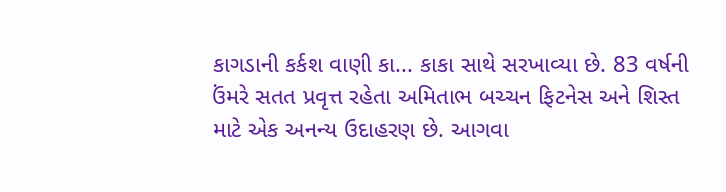કાગડાની કર્કશ વાણી કા... કાકા સાથે સરખાવ્યા છે. 83 વર્ષની ઉંમરે સતત પ્રવૃત્ત રહેતા અમિતાભ બચ્ચન ફિટનેસ અને શિસ્ત માટે એક અનન્ય ઉદાહરણ છે. આગવા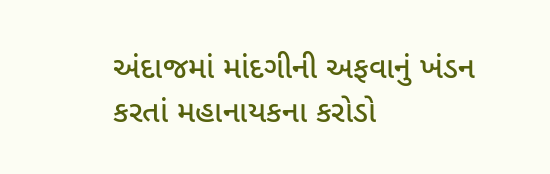અંદાજમાં માંદગીની અફવાનું ખંડન કરતાં મહાનાયકના કરોડો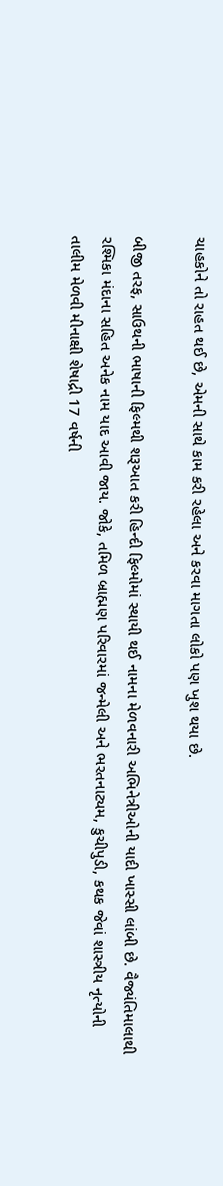ચાહકોને તો રાહત થઈ છે, એમની સાથે કામ કરી રહેલા અને કરવા માગતા લોકો પણ ખુશ થયા છે.

બીજી તરફ, સાઉથની ભાષાની ફિલ્મથી શરૂઆત કરી હિન્દી ફિલ્મોમાં સ્થાયી થઈ નામના મેળવનારી અભિનેત્રીઓની યાદી ખાસ્સી લાંબી છે. વૈજ્યંતિમાલાથી રશ્મિકા મંદાના સહિત અનેક નામ યાદ આવી જાય. જોકે, તમિળ બ્રાહ્મણ પરિવારમાં જન્મેલી અને ભરતનાટ્યમ, કુચીપુડી, કથક જેવાં શાસ્ત્રીય નૃત્યોની તાલીમ મેળવી મીનાક્ષી શેષાદ્રી 17 વર્ષની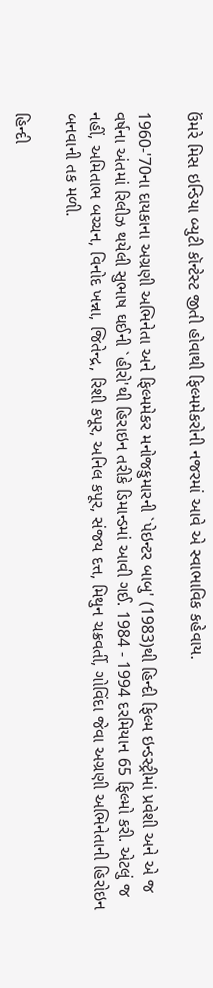ઉંમરે મિસ ઇન્ડિયા બ્યુટી કૉન્ટેસ્ટ જીતી હોવાથી ફિલ્મમેકરોની નજરમાં આવે એ સ્વાભાવિક કહેવાય.

1960-'70ના દાયકાના અગ્રણી અભિનેતા અને ફિલ્મમેકર મનોજકુમારની `પેઇન્ટર બાબુ' (1983)થી હિન્દી ફિલ્મ ઇન્ડસ્ટ્રીમાં પ્રવેશી અને એ જ વર્ષના અંતમાં રિલીઝ થયેલી સુભાષ ઘઈની `હીરો'થી હિરાઇન તરીકે ડિમાન્ડમાં આવી ગઈ. 1984 - 1994 દરમિયાન 65 ફિલ્મો કરી. એટલું જ નહીં, અમિતાભ બચ્ચન, વિનોદ ખન્ના, જિતેન્દ્ર, રિશી કપૂર, અનિલ કપૂર, સંજય દત્ત, મિથુન ચક્રવર્તી, ગોવિંદા જેવા અગ્રણી અભિનેતાની હિરોઇન બનવાની તક મળી.

હિન્દી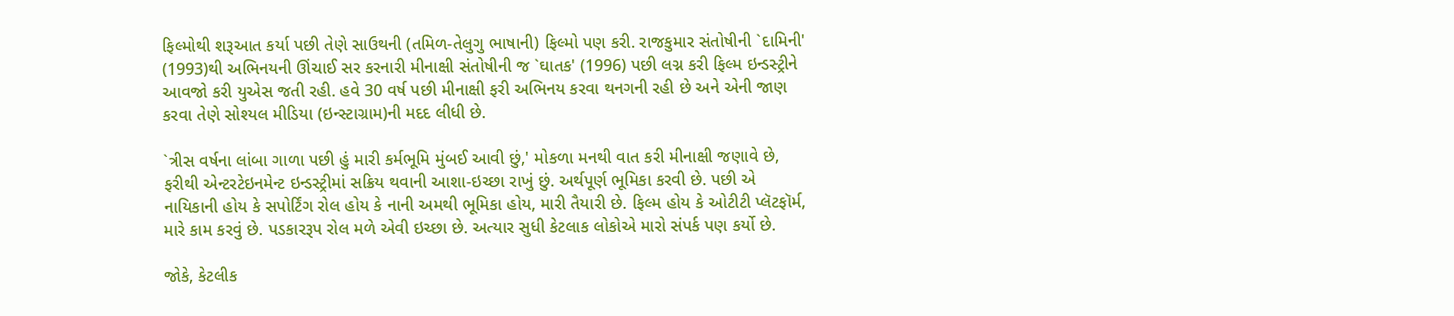ફિલ્મોથી શરૂઆત કર્યા પછી તેણે સાઉથની (તમિળ-તેલુગુ ભાષાની) ફિલ્મો પણ કરી. રાજકુમાર સંતોષીની `દામિની' (1993)થી અભિનયની ઊંચાઈ સર કરનારી મીનાક્ષી સંતોષીની જ `ઘાતક' (1996) પછી લગ્ન કરી ફિલ્મ ઇન્ડસ્ટ્રીને આવજો કરી યુએસ જતી રહી. હવે 30 વર્ષ પછી મીનાક્ષી ફરી અભિનય કરવા થનગની રહી છે અને એની જાણ કરવા તેણે સોશ્યલ મીડિયા (ઇન્સ્ટાગ્રામ)ની મદદ લીધી છે.

`ત્રીસ વર્ષના લાંબા ગાળા પછી હું મારી કર્મભૂમિ મુંબઈ આવી છું,' મોકળા મનથી વાત કરી મીનાક્ષી જણાવે છે, ફરીથી એન્ટરટેઇનમેન્ટ ઇન્ડસ્ટ્રીમાં સક્રિય થવાની આશા-ઇચ્છા રાખું છું. અર્થપૂર્ણ ભૂમિકા કરવી છે. પછી એ નાયિકાની હોય કે સપોર્ટિંગ રોલ હોય કે નાની અમથી ભૂમિકા હોય, મારી તૈયારી છે. ફિલ્મ હોય કે ઓટીટી પ્લૅટફૉર્મ, મારે કામ કરવું છે. પડકારરૂપ રોલ મળે એવી ઇચ્છા છે. અત્યાર સુધી કેટલાક લોકોએ મારો સંપર્ક પણ કર્યો છે.

જોકે, કેટલીક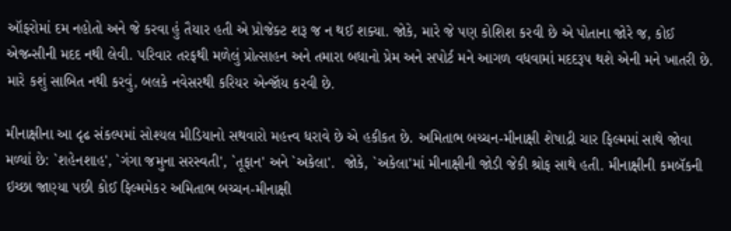ઑફરોમાં દમ નહોતો અને જે કરવા હું તૈયાર હતી એ પ્રોજેક્ટ શરૂ જ ન થઈ શક્યા. જોકે, મારે જે પણ કોશિશ કરવી છે એ પોતાના જોરે જ, કોઈ એજન્સીની મદદ નથી લેવી. પરિવાર તરફથી મળેલું પ્રોત્સાહન અને તમારા બધાનો પ્રેમ અને સપોર્ટ મને આગળ વધવામાં મદદરૂપ થશે એની મને ખાતરી છે. મારે કશું સાબિત નથી કરવું, બલકે નવેસરથી કરિયર એન્જૉય કરવી છે.

મીનાક્ષીના આ દૃઢ સંકલ્પમાં સોશ્યલ મીડિયાનો સથવારો મહત્ત્વ ધરાવે છે એ હકીકત છે. અમિતાભ બચ્ચન-મીનાક્ષી શેષાદ્રી ચાર ફિલ્મમાં સાથે જોવા મળ્યાં છે: `શહેનશાહ', `ગંગા જમુના સરસ્વતી', `તૂફાન' અને `અકેલા'.  જોકે, `અકેલા'માં મીનાક્ષીની જોડી જેકી શ્રોફ સાથે હતી. મીનાક્ષીની કમબૅકની ઇચ્છા જાણ્યા પછી કોઈ ફિલ્મમેકર અમિતાભ બચ્ચન-મીનાક્ષી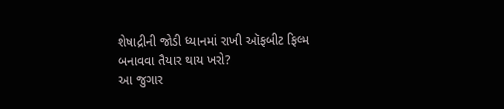શેષાદ્રીની જોડી ધ્યાનમાં રાખી ઑફબીટ ફિલ્મ બનાવવા તૈયાર થાય ખરો?
આ જુગાર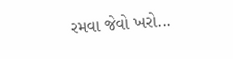રમવા જેવો ખરો...